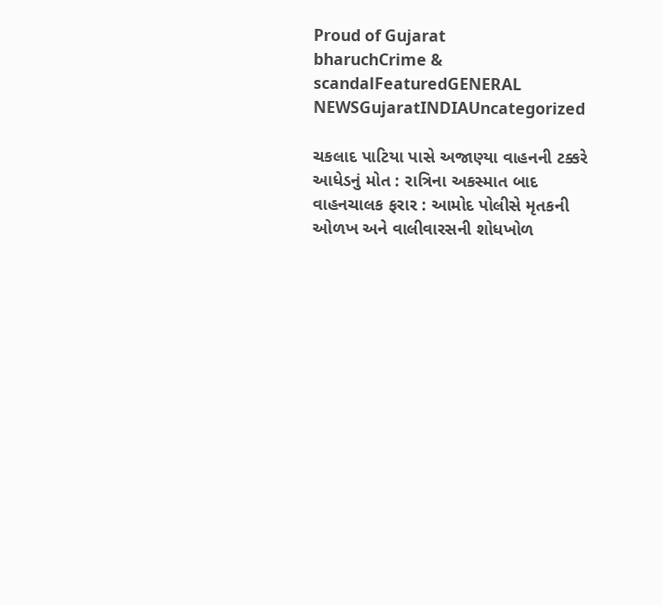Proud of Gujarat
bharuchCrime & scandalFeaturedGENERAL NEWSGujaratINDIAUncategorized

ચકલાદ પાટિયા પાસે અજાણ્યા વાહનની ટક્કરે આધેડનું મોત : રાત્રિના અકસ્માત બાદ વાહનચાલક ફરાર : આમોદ પોલીસે મૃતકની ઓળખ અને વાલીવારસની શોધખોળ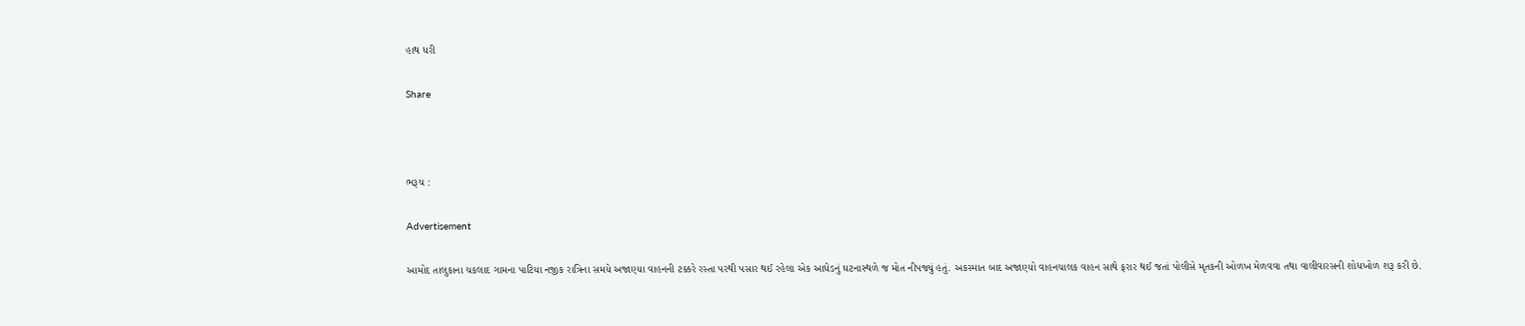હાથ ધરી

Share



ભરૂચ :

Advertisement

આમોદ તાલુકાના ચકલાદ ગામના પાટિયા નજીક રાત્રિના સમયે અજાણ્યા વાહનની ટક્કરે રસ્તા પરથી પસાર થઈ રહેલા એક આધેડનું ઘટનાસ્થળે જ મોત નીપજ્યું હતું. અકસ્માત બાદ અજાણ્યો વાહનચાલક વાહન સાથે ફરાર થઈ જતાં પોલીસે મૃતકની ઓળખ મેળવવા તથા વાલીવારસની શોધખોળ શરૂ કરી છે.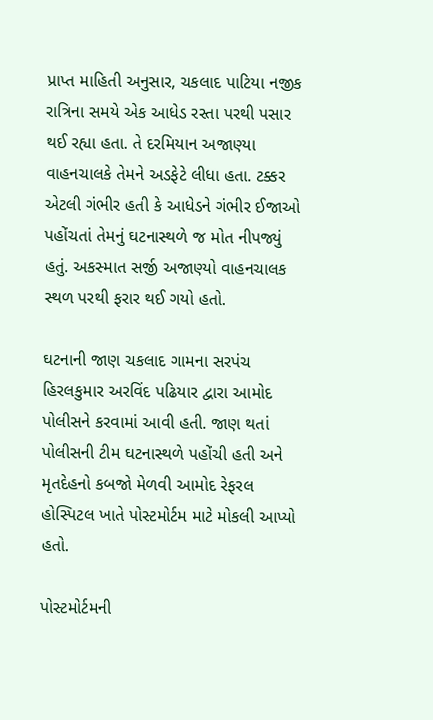પ્રાપ્ત માહિતી અનુસાર, ચકલાદ પાટિયા નજીક રાત્રિના સમયે એક આધેડ રસ્તા પરથી પસાર થઈ રહ્યા હતા. તે દરમિયાન અજાણ્યા વાહનચાલકે તેમને અડફેટે લીધા હતા. ટક્કર એટલી ગંભીર હતી કે આધેડને ગંભીર ઈજાઓ પહોંચતાં તેમનું ઘટનાસ્થળે જ મોત નીપજ્યું હતું. અકસ્માત સર્જી અજાણ્યો વાહનચાલક સ્થળ પરથી ફરાર થઈ ગયો હતો.

ઘટનાની જાણ ચકલાદ ગામના સરપંચ હિરલકુમાર અરવિંદ પઢિયાર દ્વારા આમોદ પોલીસને કરવામાં આવી હતી. જાણ થતાં પોલીસની ટીમ ઘટનાસ્થળે પહોંચી હતી અને મૃતદેહનો કબજો મેળવી આમોદ રેફરલ હોસ્પિટલ ખાતે પોસ્ટમોર્ટમ માટે મોકલી આપ્યો હતો.

પોસ્ટમોર્ટમની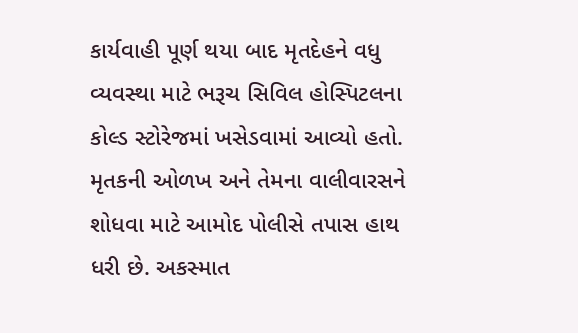કાર્યવાહી પૂર્ણ થયા બાદ મૃતદેહને વધુ વ્યવસ્થા માટે ભરૂચ સિવિલ હોસ્પિટલના કોલ્ડ સ્ટોરેજમાં ખસેડવામાં આવ્યો હતો. મૃતકની ઓળખ અને તેમના વાલીવારસને શોધવા માટે આમોદ પોલીસે તપાસ હાથ ધરી છે. અકસ્માત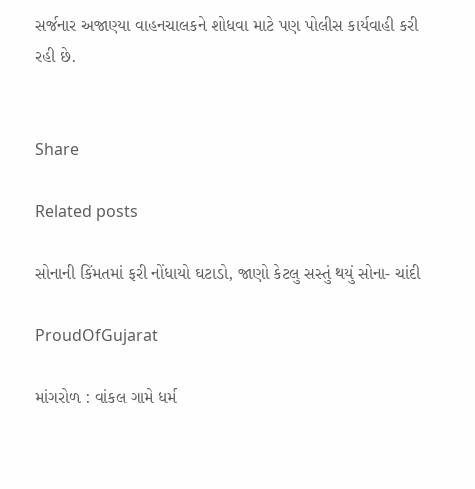સર્જનાર અજાણ્યા વાહનચાલકને શોધવા માટે પણ પોલીસ કાર્યવાહી કરી રહી છે.


Share

Related posts

સોનાની કિંમતમાં ફરી નોંધાયો ઘટાડો, જાણો કેટલુ સસ્તું થયું સોના- ચાંદી

ProudOfGujarat

માંગરોળ : વાંકલ ગામે ધર્મ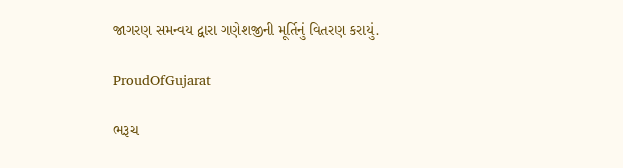જાગરણ સમન્વય દ્વારા ગણેશજીની મૂર્તિનું વિતરણ કરાયું.

ProudOfGujarat

ભરૂચ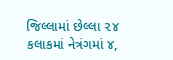જિલ્લામાં છેલ્લા ૨૪ કલાકમાં નેત્રંગમાં ૪,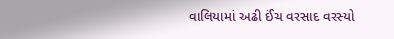વાલિયામાં અઢી ઈંચ વરસાદ વરસ્યો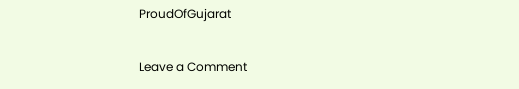ProudOfGujarat

Leave a Comment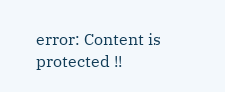error: Content is protected !!